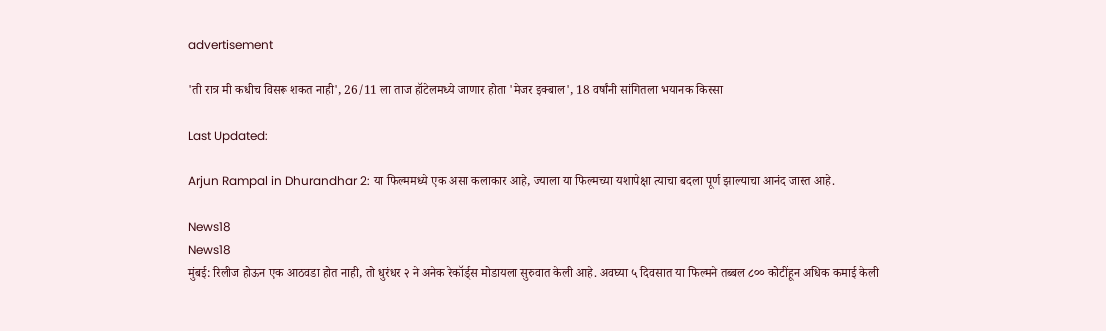advertisement

'ती रात्र मी कधीच विसरू शकत नाही', 26/11 ला ताज हॉटेलमध्ये जाणार होता 'मेजर इक्बाल', 18 वर्षांनी सांगितला भयानक किस्सा

Last Updated:

Arjun Rampal in Dhurandhar 2: या फिल्ममध्ये एक असा कलाकार आहे, ज्याला या फिल्मच्या यशापेक्षा त्याचा बदला पूर्ण झाल्याचा आनंद जास्त आहे.

News18
News18
मुंबई: रिलीज होऊन एक आठवडा होत नाही, तो धुरंधर २ ने अनेक रेकॉर्ड्स मोडायला सुरुवात केली आहे. अवघ्या ५ दिवसात या फिल्मने तब्बल ८०० कोटींहून अधिक कमाई केली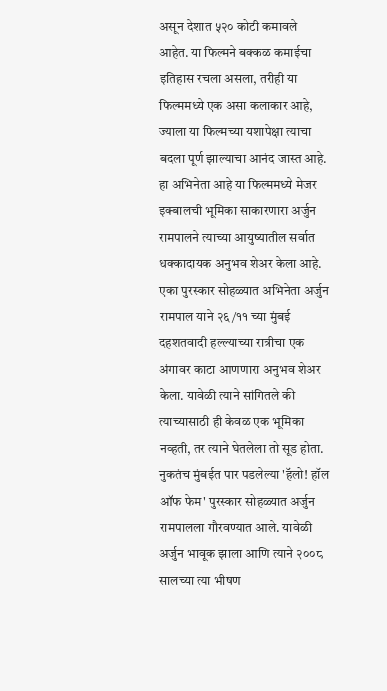असून देशात ५२० कोटी कमावले आहेत. या फिल्मने बक्कळ कमाईचा इतिहास रचला असला, तरीही या फिल्ममध्ये एक असा कलाकार आहे, ज्याला या फिल्मच्या यशापेक्षा त्याचा बदला पूर्ण झाल्याचा आनंद जास्त आहे. हा अभिनेता आहे या फिल्ममध्ये मेजर इक्बालची भूमिका साकारणारा अर्जुन रामपालने त्याच्या आयुष्यातील सर्वात धक्कादायक अनुभव शेअर केला आहे.
एका पुरस्कार सोहळ्यात अभिनेता अर्जुन रामपाल याने २६/११ च्या मुंबई दहशतवादी हल्ल्याच्या रात्रीचा एक अंगावर काटा आणणारा अनुभव शेअर केला. यावेळी त्याने सांगितले की त्याच्यासाठी ही केवळ एक भूमिका नव्हती, तर त्याने घेतलेला तो सूड होता. नुकतंच मुंबईत पार पडलेल्या 'हॅलो! हॉल ऑफ फेम' पुरस्कार सोहळ्यात अर्जुन रामपालला गौरवण्यात आले. यावेळी अर्जुन भावूक झाला आणि त्याने २००८ सालच्या त्या भीषण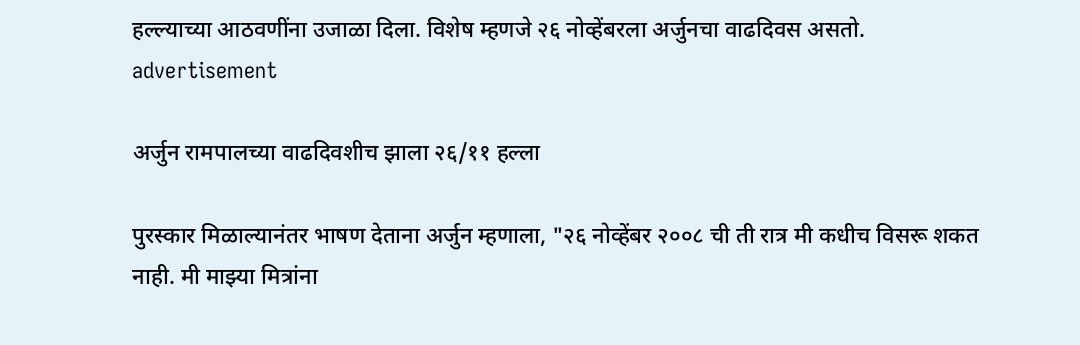हल्ल्याच्या आठवणींना उजाळा दिला. विशेष म्हणजे २६ नोव्हेंबरला अर्जुनचा वाढदिवस असतो.
advertisement

अर्जुन रामपालच्या वाढदिवशीच झाला २६/११ हल्ला

पुरस्कार मिळाल्यानंतर भाषण देताना अर्जुन म्हणाला, "२६ नोव्हेंबर २००८ ची ती रात्र मी कधीच विसरू शकत नाही. मी माझ्या मित्रांना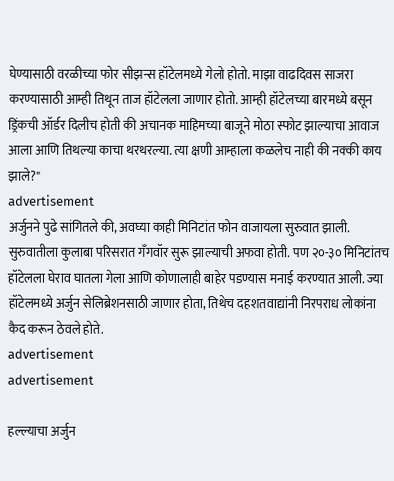घेण्यासाठी वरळीच्या फोर सीझन्स हॉटेलमध्ये गेलो होतो. माझा वाढदिवस साजरा करण्यासाठी आम्ही तिथून ताज हॉटेलला जाणार होतो. आम्ही हॉटेलच्या बारमध्ये बसून ड्रिंकची ऑर्डर दिलीच होती की अचानक माहिमच्या बाजूने मोठा स्फोट झाल्याचा आवाज आला आणि तिथल्या काचा थरथरल्या. त्या क्षणी आम्हाला कळलेच नाही की नक्की काय झाले?"
advertisement
अर्जुनने पुढे सांगितले की, अवघ्या काही मिनिटांत फोन वाजायला सुरुवात झाली. सुरुवातीला कुलाबा परिसरात गँगवॉर सुरू झाल्याची अफवा होती. पण २०-३० मिनिटांतच हॉटेलला घेराव घातला गेला आणि कोणालाही बाहेर पडण्यास मनाई करण्यात आली. ज्या हॉटेलमध्ये अर्जुन सेलिब्रेशनसाठी जाणार होता, तिथेच दहशतवाद्यांनी निरपराध लोकांना कैद करून ठेवले होते.
advertisement
advertisement

हल्ल्याचा अर्जुन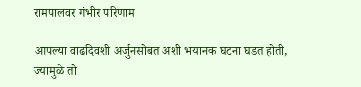रामपालवर गंभीर परिणाम

आपल्या वाढदिवशी अर्जुनसोबत अशी भयानक घटना घडत होती, ज्यामुळे तो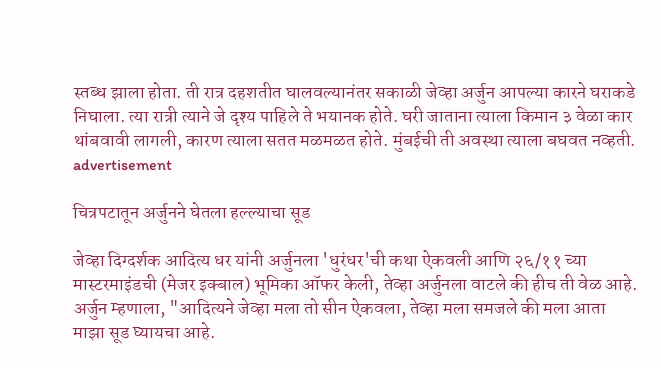स्तब्ध झाला होता. ती रात्र दहशतीत घालवल्यानंतर सकाळी जेव्हा अर्जुन आपल्या कारने घराकडे निघाला. त्या रात्री त्याने जे दृश्य पाहिले ते भयानक होते. घरी जाताना त्याला किमान ३ वेळा कार थांबवावी लागली, कारण त्याला सतत मळमळत होते. मुंबईची ती अवस्था त्याला बघवत नव्हती.
advertisement

चित्रपटातून अर्जुनने घेतला हल्ल्याचा सूड

जेव्हा दिग्दर्शक आदित्य धर यांनी अर्जुनला 'धुरंधर'ची कथा ऐकवली आणि २६/११ च्या मास्टरमाइंडची (मेजर इक्बाल) भूमिका ऑफर केली, तेव्हा अर्जुनला वाटले की हीच ती वेळ आहे. अर्जुन म्हणाला, "आदित्यने जेव्हा मला तो सीन ऐकवला, तेव्हा मला समजले की मला आता माझा सूड घ्यायचा आहे.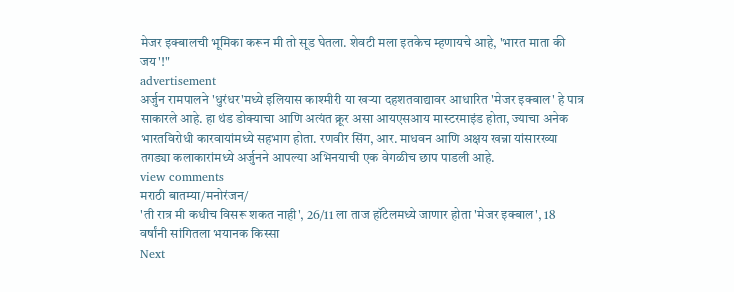मेजर इक्बालची भूमिका करून मी तो सूड घेतला. शेवटी मला इतकेच म्हणायचे आहे, 'भारत माता की जय'!"
advertisement
अर्जुन रामपालने 'धुरंधर'मध्ये इलियास काश्मीरी या खऱ्या दहशतवाद्यावर आधारित 'मेजर इक्बाल' हे पात्र साकारले आहे. हा थंड डोक्याचा आणि अत्यंत क्रूर असा आयएसआय मास्टरमाइंड होता, ज्याचा अनेक भारतविरोधी कारवायांमध्ये सहभाग होता. रणवीर सिंग, आर. माधवन आणि अक्षय खन्ना यांसारख्या तगड्या कलाकारांमध्ये अर्जुनने आपल्या अभिनयाची एक वेगळीच छाप पाडली आहे.
view comments
मराठी बातम्या/मनोरंजन/
'ती रात्र मी कधीच विसरू शकत नाही', 26/11 ला ताज हॉटेलमध्ये जाणार होता 'मेजर इक्बाल', 18 वर्षांनी सांगितला भयानक किस्सा
Next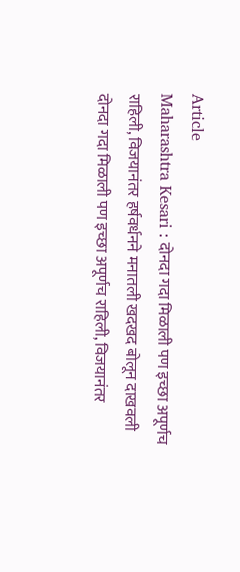Article
Maharashtra Kesari : दोनदा गदा मिळाली पण इच्छा अपूर्णच राहिली, विजयानंतर हर्षवर्धनने मनातली खदखद बोलून दाखवली
दोनदा गदा मिळाली पण इच्छा अपूर्णच राहिली, विजयानंतर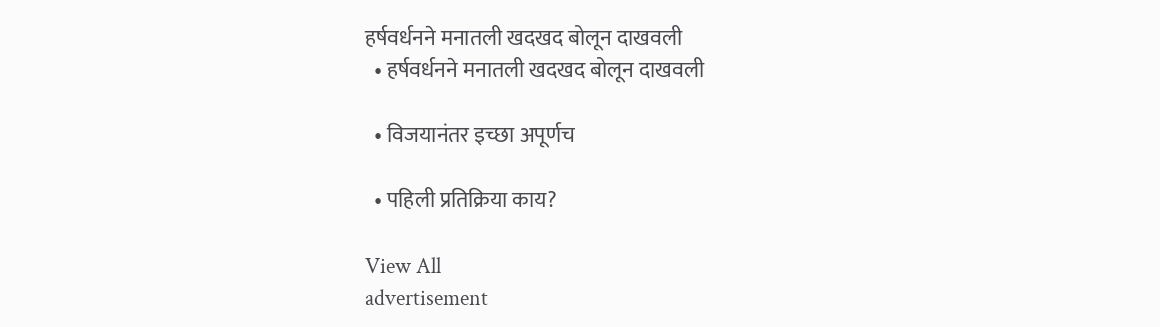हर्षवर्धनने मनातली खदखद बोलून दाखवली
  • हर्षवर्धनने मनातली खदखद बोलून दाखवली

  • विजयानंतर इच्छा अपूर्णच

  • पहिली प्रतिक्रिया काय?

View All
advertisement